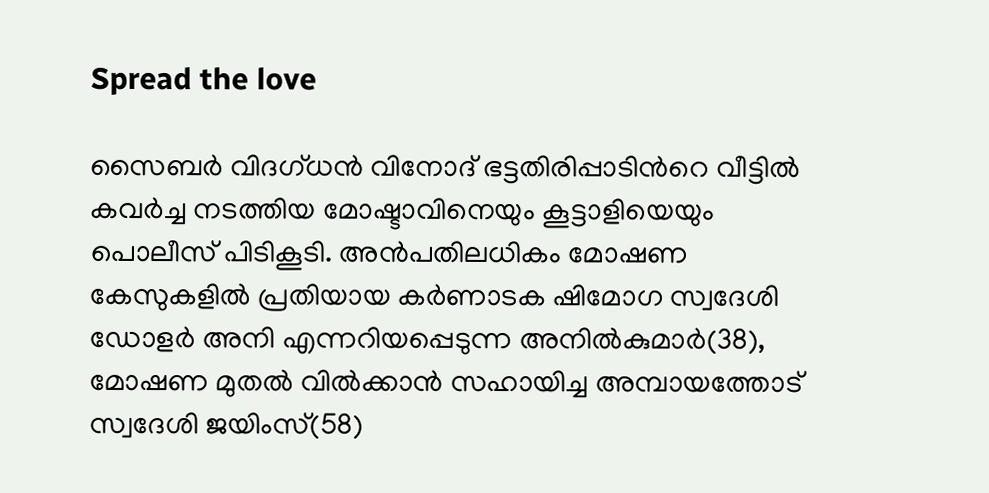Spread the love

സൈബര്‍ വിദഗ്ധന്‍ വിനോദ് ഭട്ടതിരിപ്പാടിന്‍റെ വീട്ടില്‍ കവര്‍ച്ച നടത്തിയ മോഷ്ടാവിനെയും കൂട്ടാളിയെയും പൊലീസ് പിടികൂടി. അന്‍പതിലധികം മോഷണ കേസുകളില്‍ പ്രതിയായ കര്‍ണാടക ഷിമോഗ സ്വദേശി ഡോളര്‍ അനി എന്നറിയപ്പെടുന്ന അനില്‍കുമാര്‍(38), മോഷണ മുതല്‍ വില്‍ക്കാന്‍ സഹായിച്ച അമ്പായത്തോട് സ്വദേശി ജയിംസ്(58)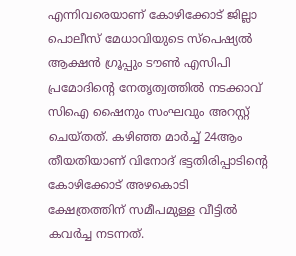എന്നിവരെയാണ് കോഴിക്കോട് ജില്ലാ പൊലീസ് മേധാവിയുടെ സ്‌പെഷ്യല്‍ ആക്ഷന്‍ ഗ്രൂപ്പും ടൗണ്‍ എസിപി പ്രമോദിന്റെ നേതൃത്വത്തില്‍ നടക്കാവ് സിഐ ഷൈനും സംഘവും അറസ്റ്റ് ചെയ്തത്. കഴിഞ്ഞ മാര്‍ച്ച് 24ആം തീയതിയാണ് വിനോദ് ഭട്ടതിരിപ്പാടിന്‍റെ കോഴിക്കോട് അഴകൊടി ക്ഷേത്രത്തിന് സമീപമുള്ള വീട്ടില്‍ കവര്‍ച്ച നടന്നത്.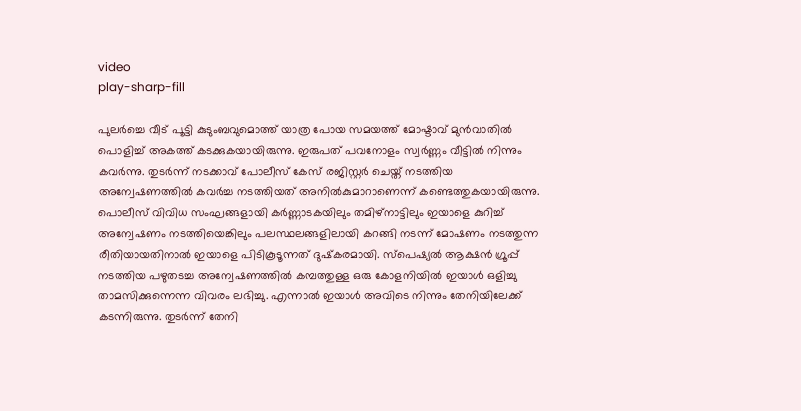video
play-sharp-fill

പുലര്‍ച്ചെ വീട് പൂട്ടി കുടുംബവുമൊത്ത് യാത്ര പോയ സമയത്ത് മോഷ്ടാവ് മുന്‍വാതില്‍ പൊളിച്ച് അകത്ത് കടക്കുകയായിരുന്നു. ഇരുപത് പവനോളം സ്വര്‍ണ്ണം വീട്ടില്‍ നിന്നും കവര്‍ന്നു. തുടര്‍ന്ന് നടക്കാവ് പോലീസ് കേസ് രജിസ്റ്റര്‍ ചെയ്ത് നടത്തിയ അന്വേഷണത്തില്‍ കവര്‍ച്ച നടത്തിയത് അനില്‍കുമാറാണെന്ന് കണ്ടെത്തുകയായിരുന്നു. പൊലീസ് വിവിധ സംഘങ്ങളായി കര്‍ണ്ണാടകയിലും തമിഴ്‌നാട്ടിലും ഇയാളെ കുറിച്ച് അന്വേഷണം നടത്തിയെങ്കിലും പലസ്ഥലങ്ങളിലായി കറങ്ങി നടന്ന് മോഷണം നടത്തുന്ന രീതിയായതിനാല്‍ ഇയാളെ പിടികൂടൂന്നത് ദുഷ്‌കരമായി. സ്‌പെഷ്യല്‍ ആക്ഷന്‍ ഗ്രൂപ്പ് നടത്തിയ പഴുതടച്ച അന്വേഷണത്തില്‍ കമ്പത്തുള്ള ഒരു കോളനിയില്‍ ഇയാള്‍ ഒളിച്ചു താമസിക്കുന്നെന്ന വിവരം ലഭിച്ചു. എന്നാൽ ഇയാള്‍ അവിടെ നിന്നും തേനിയിലേക്ക് കടന്നിരുന്നു. തുടര്‍ന്ന് തേനി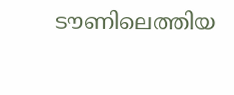ടൗണിലെത്തിയ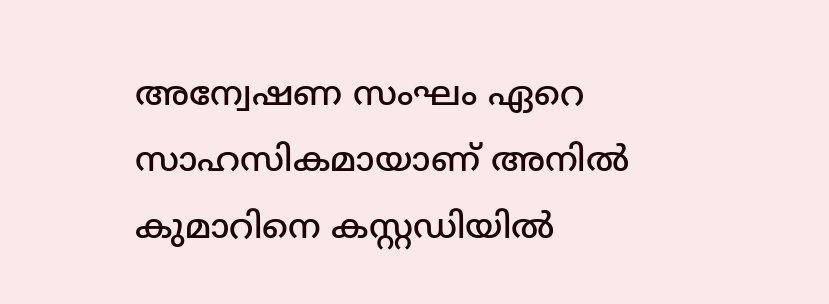അന്വേഷണ സംഘം ഏറെ സാഹസികമായാണ് അനില്‍ കുമാറിനെ കസ്റ്റഡിയില്‍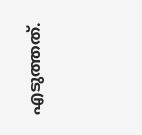എടുത്തത്.